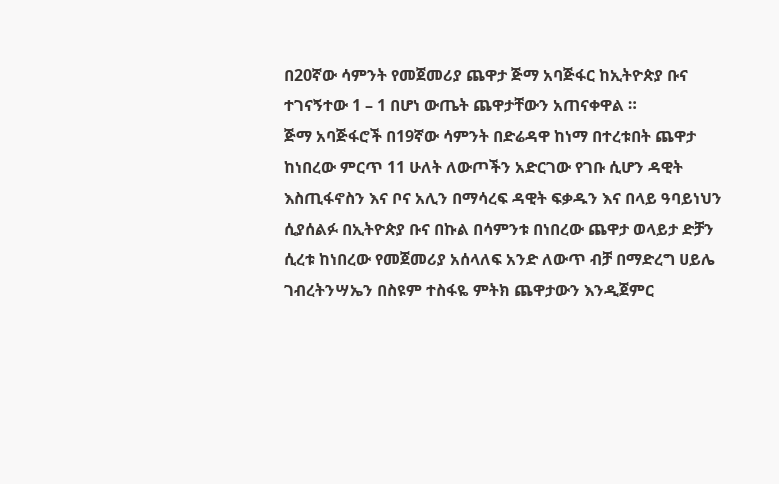በ20ኛው ሳምንት የመጀመሪያ ጨዋታ ጅማ አባጅፋር ከኢትዮጵያ ቡና ተገናኝተው 1 – 1 በሆነ ውጤት ጨዋታቸውን አጠናቀዋል ።
ጅማ አባጅፋሮች በ19ኛው ሳምንት በድሬዳዋ ከነማ በተረቱበት ጨዋታ ከነበረው ምርጥ 11 ሁለት ለውጦችን አድርገው የገቡ ሲሆን ዳዊት እስጢፋኖስን እና ቦና አሊን በማሳረፍ ዳዊት ፍቃዱን እና በላይ ዓባይነህን ሲያሰልፉ በኢትዮጵያ ቡና በኩል በሳምንቱ በነበረው ጨዋታ ወላይታ ድቻን ሲረቱ ከነበረው የመጀመሪያ አሰላለፍ አንድ ለውጥ ብቻ በማድረግ ሀይሌ ገብረትንሣኤን በስዩም ተስፋዬ ምትክ ጨዋታውን እንዲጀምር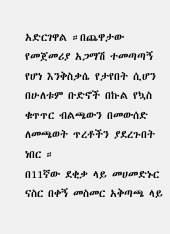አድርገዋል ።በጨዋታው የመጀመሪያ አጋማሽ ተመጣጣኝ የሆነ እንቅስቃሴ የታየበት ሲሆን በሁለቱም ቡድኖች በኩል የኳስ ቁጥጥር ብልጫውን በመውሰድ ለመጫወት ጥረቶችን ያደረጉበት ነበር ።
በ11ኛው ደቂቃ ላይ መሀመድኑር ናስር በቀኝ መስመር አቅጣጫ ላይ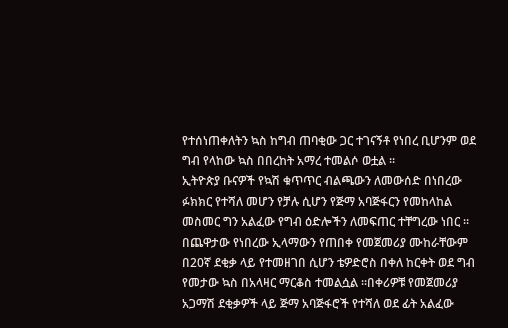የተሰነጠቀለትን ኳስ ከግብ ጠባቂው ጋር ተገናኝቶ የነበረ ቢሆንም ወደ ግብ የላከው ኳስ በበረከት አማረ ተመልሶ ወቷል ።
ኢትዮጵያ ቡናዎች የኳሽ ቁጥጥር ብልጫውን ለመውሰድ በነበረው ፉክክር የተሻለ መሆን የቻሉ ሲሆን የጅማ አባጅፋርን የመከላከል መስመር ግን አልፈው የግብ ዕድሎችን ለመፍጠር ተቸግረው ነበር ። በጨዋታው የነበረው ኢላማውን የጠበቀ የመጀመሪያ ሙከራቸውም በ20ኛ ደቂቃ ላይ የተመዘገበ ሲሆን ቴዎድሮስ በቀለ ከርቀት ወደ ግብ የመታው ኳስ በአላዛር ማርቆስ ተመልሷል ።በቀሪዎቹ የመጀመሪያ አጋማሽ ደቂቃዎች ላይ ጅማ አባጅፋሮች የተሻለ ወደ ፊት አልፈው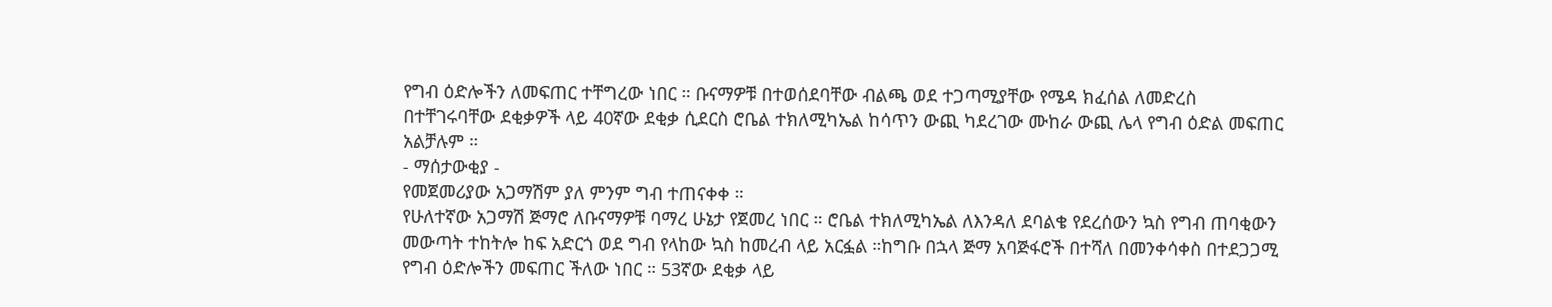የግብ ዕድሎችን ለመፍጠር ተቸግረው ነበር ። ቡናማዎቹ በተወሰደባቸው ብልጫ ወደ ተጋጣሚያቸው የሜዳ ክፈሰል ለመድረስ በተቸገሩባቸው ደቂቃዎች ላይ 40ኛው ደቂቃ ሲደርስ ሮቤል ተክለሚካኤል ከሳጥን ውጪ ካደረገው ሙከራ ውጪ ሌላ የግብ ዕድል መፍጠር አልቻሉም ።
- ማሰታውቂያ -
የመጀመሪያው አጋማሽም ያለ ምንም ግብ ተጠናቀቀ ።
የሁለተኛው አጋማሽ ጅማሮ ለቡናማዎቹ ባማረ ሁኔታ የጀመረ ነበር ። ሮቤል ተክለሚካኤል ለእንዳለ ደባልቄ የደረሰውን ኳስ የግብ ጠባቂውን መውጣት ተከትሎ ከፍ አድርጎ ወደ ግብ የላከው ኳስ ከመረብ ላይ አርፏል ።ከግቡ በኋላ ጅማ አባጅፋሮች በተሻለ በመንቀሳቀስ በተደጋጋሚ የግብ ዕድሎችን መፍጠር ችለው ነበር ። 53ኛው ደቂቃ ላይ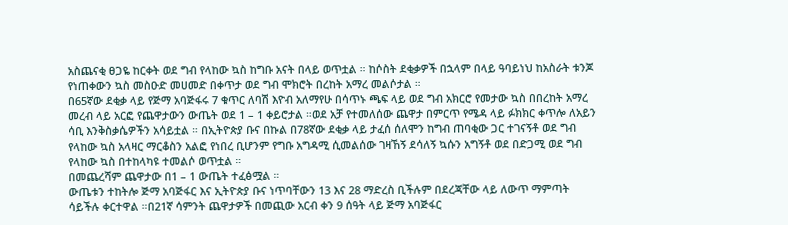አስጨናቂ ፀጋዬ ከርቀት ወደ ግብ የላከው ኳስ ከግቡ አናት በላይ ወጥቷል ። ከሶስት ደቂቃዎች በኋላም በላይ ዓባይነህ ከአስራት ቱንጆ የነጠቀውን ኳስ መስዑድ መሀመድ በቀጥታ ወደ ግብ ሞክሮት በረከት አማረ መልሶታል ።
በ65ኛው ደቂቃ ላይ የጅማ አባጅፋሩ 7 ቁጥር ለባሽ እዮብ አለማየሁ በሳጥኑ ጫፍ ላይ ወደ ግብ አክርሮ የመታው ኳስ በበረከት አማረ መረብ ላይ አርፎ የጨዋታውን ውጤት ወደ 1 – 1 ቀይሮታል ።ወደ አቻ የተመለሰው ጨዋታ በምርጥ የሜዳ ላይ ፉክክር ቀጥሎ ለአይን ሳቢ እንቅስቃሴዎችን አሳይቷል ። በኢትዮጵያ ቡና በኩል በ78ኛው ደቂቃ ላይ ታፈሰ ሰለሞን ከግብ ጠባቂው ጋር ተገናኝቶ ወደ ግብ የላከው ኳስ አላዛር ማርቆስን አልፎ የነበረ ቢሆንም የግቡ አግዳሚ ሲመልሰው ገዛኸኝ ደሳለኝ ኳሱን አግኝቶ ወደ በድጋሚ ወደ ግብ የላከው ኳስ በተከላካዩ ተመልሶ ወጥቷል ።
በመጨረሻም ጨዋታው በ1 – 1 ውጤት ተፈፅሟል ።
ውጤቱን ተከትሎ ጅማ አባጅፋር እና ኢትዮጵያ ቡና ነጥባቸውን 13 እና 28 ማድረስ ቢችሉም በደረጃቸው ላይ ለውጥ ማምጣት ሳይችሉ ቀርተዋል ።በ21ኛ ሳምንት ጨዋታዎች በመጪው አርብ ቀን 9 ሰዓት ላይ ጅማ አባጅፋር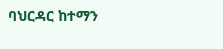ባህርዳር ከተማን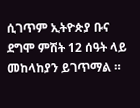ሲገጥም ኢትዮጵያ ቡና ደግሞ ምሽት 12 ሰዓት ላይ መከላከያን ይገጥማል ።